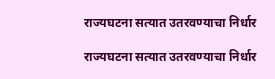राज्यघटना सत्यात उतरवण्याचा निर्धार

राज्यघटना सत्यात उतरवण्याचा निर्धार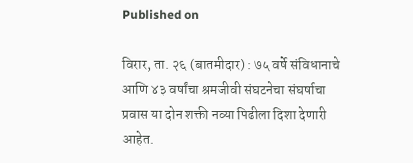Published on

विरार, ता. २६ (बातमीदार) : ७५ वर्षे संविधानाचे आणि ४३ वर्षांचा श्रमजीवी संघटनेचा संघर्षाचा प्रवास या दोन शक्ती नव्या पिढीला दिशा देणारी आहेत.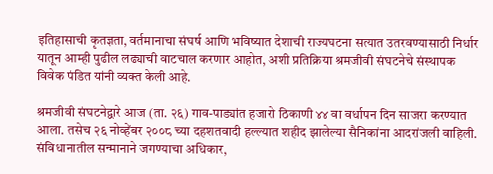इतिहासाची कृतज्ञता, वर्तमानाचा संघर्ष आणि भविष्यात देशाची राज्यघटना सत्यात उतरवण्यासाठी निर्धार यातून आम्ही पुढील लढ्याची वाटचाल करणार आहोत, अशी प्रतिक्रिया श्रमजीवी संघटनेचे संस्थापक विवेक पंडित यांनी व्यक्त केली आहे.

श्रमजीवी संघटनेद्वारे आज (ता. २६) गाव-पाड्यांत हजारो ठिकाणी ४४ वा वर्धापन दिन साजरा करण्यात आला. तसेच २६ नोव्हेंबर २००८ च्या दहशतवादी हल्ल्यात शहीद झालेल्या सैनिकांना आदरांजली वाहिली. संविधानातील सन्मानाने जगण्याचा अधिकार,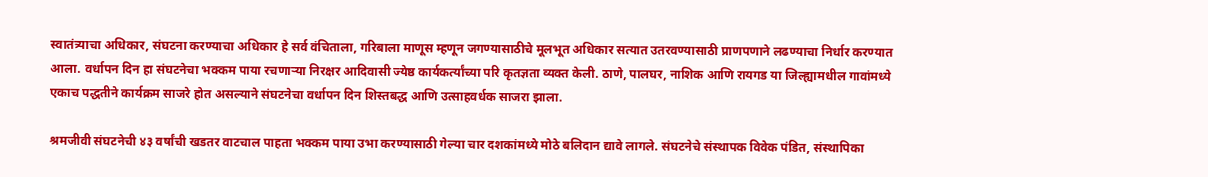स्वातंत्र्याचा अधिकार, संघटना करण्याचा अधिकार हे सर्व वंचिताला, गरिबाला माणूस म्हणून जगण्यासाठीचे मूलभूत अधिकार सत्यात उतरवण्यासाठी प्राणपणाने लढण्याचा निर्धार करण्यात आला. वर्धापन दिन हा संघटनेचा भक्कम पाया रचणाऱ्या निरक्षर आदिवासी ज्येष्ठ कार्यकर्त्यांच्या परि कृतज्ञता व्यक्त केली. ठाणे, पालघर, नाशिक आणि रायगड या जिल्ह्यामधील गावांमध्ये एकाच पद्धतीने कार्यक्रम साजरे होत असल्याने संघटनेचा वर्धापन दिन शिस्तबद्ध आणि उत्साहवर्धक साजरा झाला.

श्रमजीवी संघटनेची ४३ वर्षांची खडतर वाटचाल पाहता भक्कम पाया उभा करण्यासाठी गेल्या चार दशकांमध्ये मोठे बलिदान द्यावे लागले. संघटनेचे संस्थापक विवेक पंडित, संस्थापिका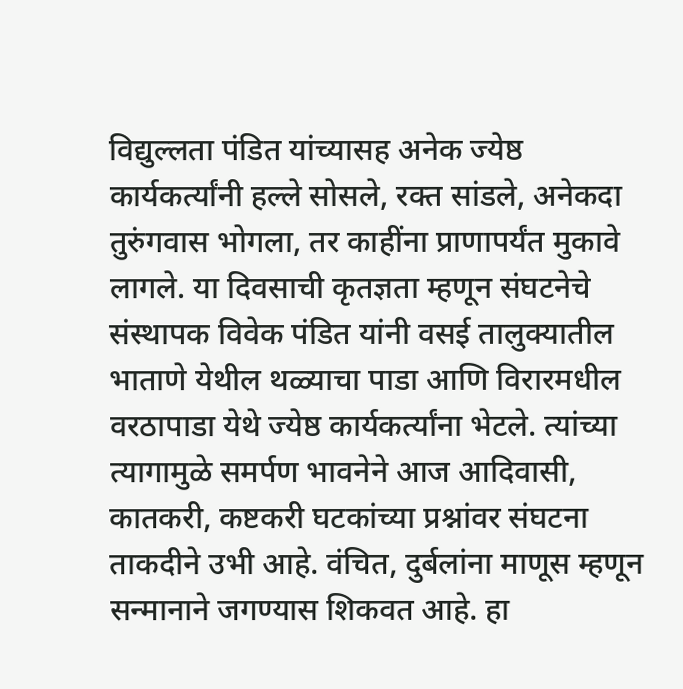विद्युल्लता पंडित यांच्यासह अनेक ज्येष्ठ कार्यकर्त्यांनी हल्ले सोसले, रक्त सांडले, अनेकदा तुरुंगवास भोगला, तर काहींना प्राणापर्यंत मुकावे लागले. या दिवसाची कृतज्ञता म्हणून संघटनेचे संस्थापक विवेक पंडित यांनी वसई तालुक्यातील भाताणे येथील थळ्याचा पाडा आणि विरारमधील वरठापाडा येथे ज्येष्ठ कार्यकर्त्यांना भेटले. त्यांच्या त्यागामुळे समर्पण भावनेने आज आदिवासी, कातकरी, कष्टकरी घटकांच्या प्रश्नांवर संघटना ताकदीने उभी आहे. वंचित, दुर्बलांना माणूस म्हणून सन्मानाने जगण्यास शिकवत आहे. हा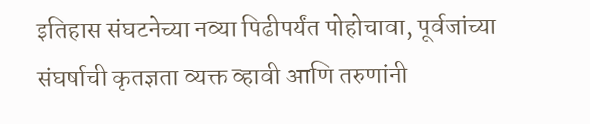इतिहास संघटनेच्या नव्या पिढीपर्यंत पोहोचावा, पूर्वजांच्या संघर्षाची कृतज्ञता व्यक्त व्हावी आणि तरुणांनी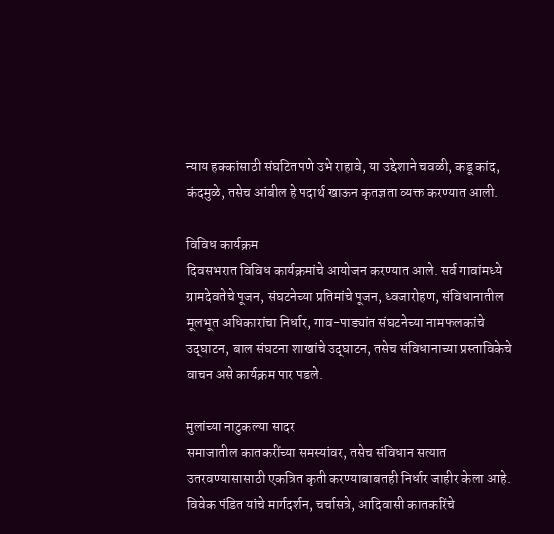न्याय हक्कांसाठी संघटितपणे उभे राहावे, या उद्देशाने चवळी, कडू कांद, कंदमुळे, तसेच आंबील हे पदार्थ खाऊन कृतज्ञता व्यक्त करण्यात आली.

विविध कार्यक्रम
दिवसभरात विविध कार्यक्रमांचे आयोजन करण्यात आले. सर्व गावांमध्ये ग्रामदेवतेचे पूजन, संघटनेच्या प्रतिमांचे पूजन, ध्वजारोहण, संविधानातील मूलभूत अधिकारांचा निर्धार, गाव-पाड्यांत संघटनेच्या नामफलकांचे उद्‍घाटन, बाल संघटना शाखांचे उद्‍घाटन, तसेच संविधानाच्या प्रस्ताविकेचे वाचन असे कार्यक्रम पार पडले.

मुलांच्या नाटुकल्या सादर
समाजातील कातकरींच्या समस्यांवर, तसेच संविधान सत्यात उतरवण्यासासाठी एकत्रित कृती करण्याबाबतही निर्धार जाहीर केला आहे. विवेक पंडित यांचे मार्गदर्शन, चर्चासत्रे, आदिवासी कातकरिंचे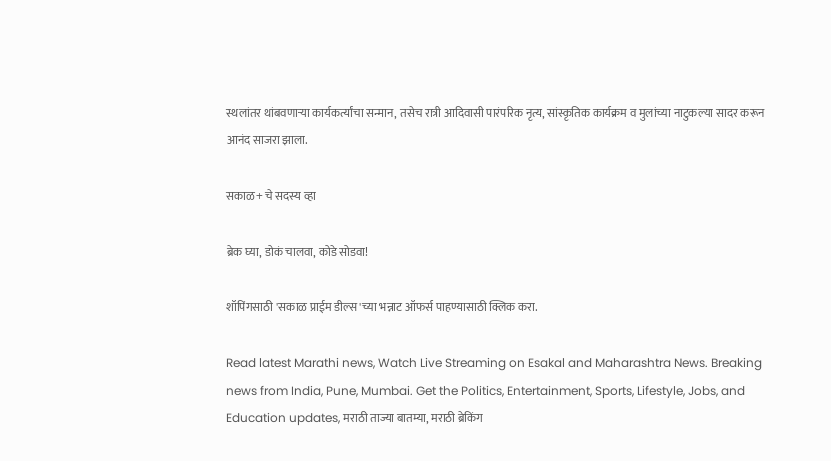स्थलांतर थांबवणाऱ्या कार्यकर्त्यांचा सन्मान, तसेच रात्री आदिवासी पारंपरिक नृत्य, सांस्कृतिक कार्यक्रम व मुलांच्या नाटुकल्या सादर करून आनंद साजरा झाला.

सकाळ+ चे सदस्य व्हा

ब्रेक घ्या, डोकं चालवा, कोडे सोडवा!

शॉपिंगसाठी 'सकाळ प्राईम डील्स'च्या भन्नाट ऑफर्स पाहण्यासाठी क्लिक करा.

Read latest Marathi news, Watch Live Streaming on Esakal and Maharashtra News. Breaking news from India, Pune, Mumbai. Get the Politics, Entertainment, Sports, Lifestyle, Jobs, and Education updates, मराठी ताज्या बातम्या, मराठी ब्रेकिंग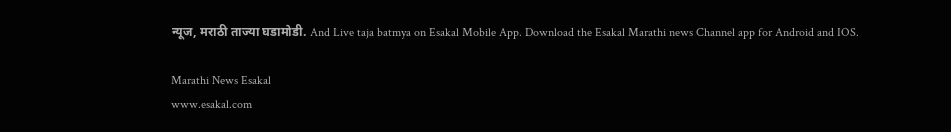न्यूज, मराठी ताज्या घडामोडी. And Live taja batmya on Esakal Mobile App. Download the Esakal Marathi news Channel app for Android and IOS.

Marathi News Esakal
www.esakal.com